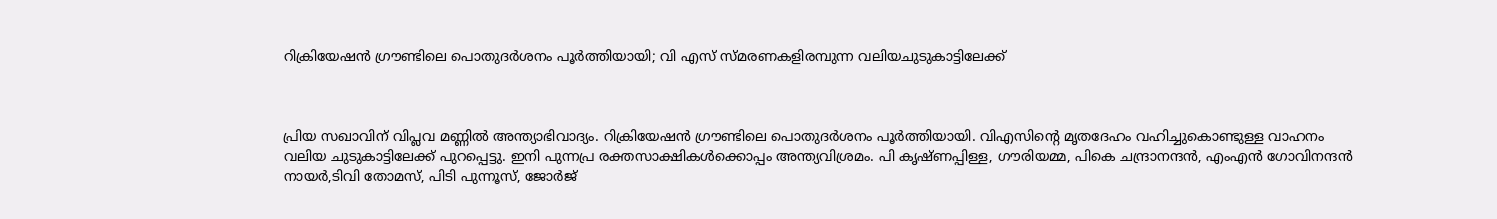റിക്രിയേഷന്‍ ഗ്രൗണ്ടിലെ പൊതുദര്‍ശനം പൂര്‍ത്തിയായി; വി എസ് സ്മരണകളിരമ്പുന്ന വലിയചുടുകാട്ടിലേക്ക്



പ്രിയ സഖാവിന് വിപ്ലവ മണ്ണില്‍ അന്ത്യാഭിവാദ്യം. റിക്രിയേഷന്‍ ഗ്രൗണ്ടിലെ പൊതുദര്‍ശനം പൂര്‍ത്തിയായി. വിഎസിന്റെ മൃതദേഹം വഹിച്ചുകൊണ്ടുള്ള വാഹനം വലിയ ചുടുകാട്ടിലേക്ക് പുറപ്പെട്ടു. ഇനി പുന്നപ്ര രക്തസാക്ഷികള്‍ക്കൊപ്പം അന്ത്യവിശ്രമം. പി കൃഷ്ണപ്പിള്ള, ഗൗരിയമ്മ, പികെ ചന്ദ്രാനന്ദന്‍, എംഎന്‍ ഗോവിനന്ദന്‍ നായര്‍,ടിവി തോമസ്, പിടി പുന്നൂസ്, ജോര്‍ജ്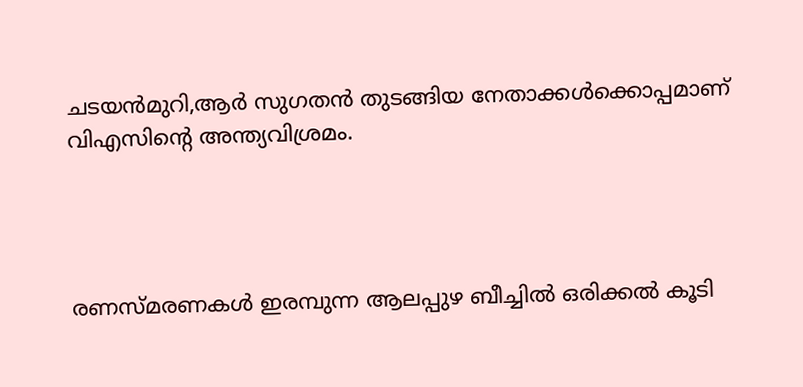ചടയന്‍മുറി,ആര്‍ സുഗതന്‍ തുടങ്ങിയ നേതാക്കള്‍ക്കൊപ്പമാണ് വിഎസിന്റെ അന്ത്യവിശ്രമം.




രണസ്മരണകള്‍ ഇരമ്പുന്ന ആലപ്പുഴ ബീച്ചില്‍ ഒരിക്കല്‍ കൂടി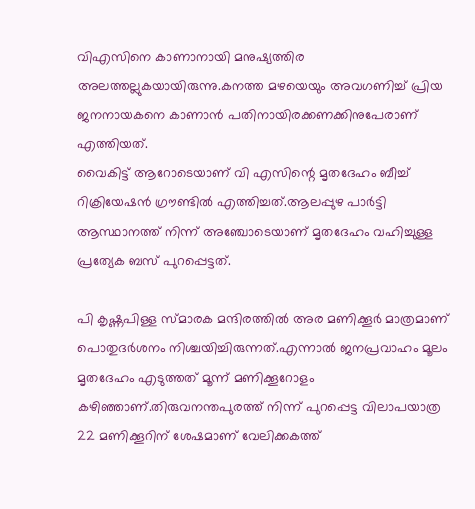വിഎസിനെ കാണാനായി മനുഷ്യത്തിര അലത്തല്ലുകയായിരുന്നു.കനത്ത മഴയെയും അവഗണിച്ച് പ്രിയ ജനനായകനെ കാണാന്‍ പതിനായിരക്കണക്കിനുപേരാണ് എത്തിയത്.
വൈകിട്ട് ആറോടെയാണ് വി എസിന്റെ മൃതദേഹം ബീച്ച് റിക്രിയേഷന്‍ ഗ്രൗണ്ടില്‍ എത്തിച്ചത്.ആലപ്പുഴ പാര്‍ട്ടി ആസ്ഥാനത്ത് നിന്ന് അഞ്ചോടെയാണ് മൃതദേഹം വഹിച്ചുള്ള പ്രത്യേക ബസ് പുറപ്പെട്ടത്.

പി കൃഷ്ണപിള്ള സ്മാരക മന്ദിരത്തില്‍ അര മണിക്കൂര്‍ മാത്രമാണ് പൊതുദര്‍ശനം നിശ്ചയിച്ചിരുന്നത്.എന്നാല്‍ ജനപ്രവാഹം മൂലം മൃതദേഹം എടുത്തത് മൂന്ന് മണിക്കൂറോളം കഴിഞ്ഞാണ്.തിരുവനന്തപുരത്ത് നിന്ന് പുറപ്പെട്ട വിലാപയാത്ര 22 മണിക്കൂറിന് ശേഷമാണ് വേലിക്കകത്ത്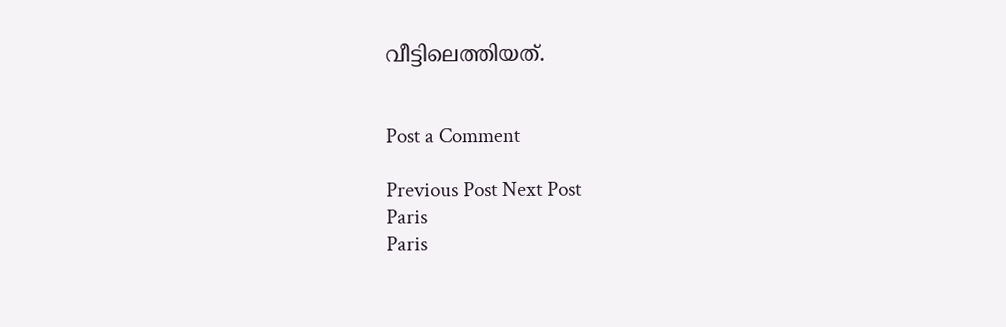വീട്ടിലെത്തിയത്.


Post a Comment

Previous Post Next Post
Paris
Paris